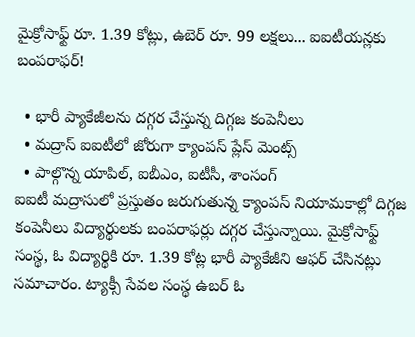మైక్రోసాఫ్ట్ రూ. 1.39 కోట్లు, ఉబెర్ రూ. 99 లక్షలు... ఐఐటీయన్లకు బంపరాఫర్!

  • భారీ ప్యాకేజీలను దగ్గర చేస్తున్న దిగ్గజ కంపెనీలు
  • మద్రాస్ ఐఐటీలో జోరుగా క్యాంపస్ ప్లేస్ మెంట్స్
  • పాల్గొన్న యాపిల్, ఐబీఎం, ఐటీసీ, శాంసంగ్
ఐఐటీ మద్రాసులో ప్రస్తుతం జరుగుతున్న క్యాంపస్‌ నియామకాల్లో దిగ్గజ కంపెనీలు విద్యార్థులకు బంపరాఫర్లు దగ్గర చేస్తున్నాయి. మైక్రోసాఫ్ట్‌ సంస్థ, ఓ విద్యార్థికి రూ. 1.39 కోట్ల భారీ ప్యాకేజీని ఆఫర్‌ చేసినట్లు సమాచారం. ట్యాక్సీ సేవల సంస్థ ఉబర్‌ ఓ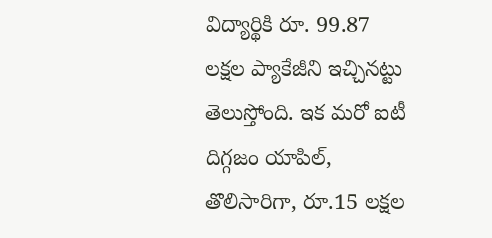విద్యార్థికి రూ. 99.87 లక్షల ప్యాకేజీని ఇచ్చినట్టు తెలుస్తోంది. ఇక మరో ఐటీ దిగ్గజం యాపిల్, తొలిసారిగా, రూ.15 లక్షల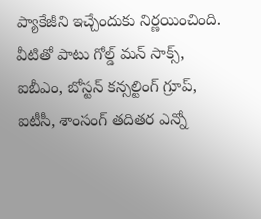ప్యాకేజీని ఇచ్చేందుకు నిర్ణయించింది. వీటితో పాటు గోల్డ్‌ మన్‌ సాక్స్‌, ఐబీఎం, బోస్టన్‌ కన్సల్టింగ్‌ గ్రూప్‌, ఐటీసీ, శాంసంగ్ తదితర ఎన్నో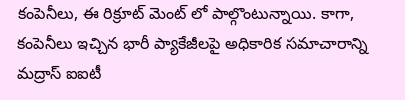కంపెనీలు, ఈ రిక్రూట్ మెంట్ లో పాల్గొంటున్నాయి. కాగా, కంపెనీలు ఇచ్చిన భారీ ప్యాకేజీలపై అధికారిక సమాచారాన్ని మద్రాస్ ఐఐటీ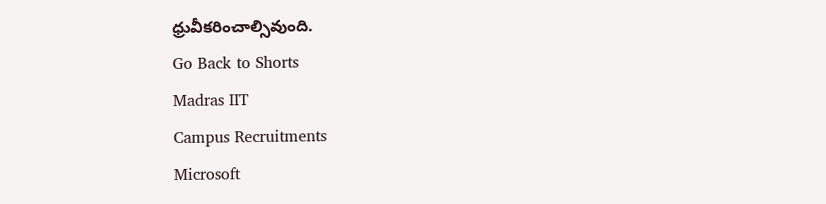ధ్రువీకరించాల్సివుంది.
Go Back to Shorts
Madras IIT
Campus Recruitments
Microsoft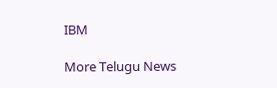IBM

More Telugu News